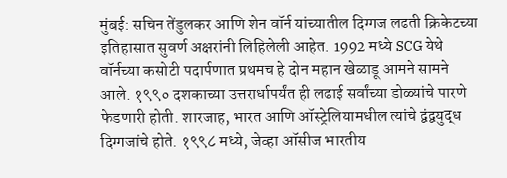मुंबई: सचिन तेंडुलकर आणि शेन वॉर्न यांच्यातील दिग्गज लढती क्रिकेटच्या इतिहासात सुवर्ण अक्षरांनी लिहिलेली आहेत. 1992 मध्ये SCG येथे वॉर्नच्या कसोटी पदार्पणात प्रथमच हे दोन महान खेळाडू आमने सामने आले. १९९० दशकाच्या उत्तरार्धापर्यंत ही लढाई सर्वांच्या डोळ्यांचे पारणे फेडणारी होती. शारजाह, भारत आणि ऑस्ट्रेलियामधील त्यांचे द्वंद्वयुद्ध दिग्गजांचे होते. १९९८ मध्ये, जेव्हा ऑसीज भारतीय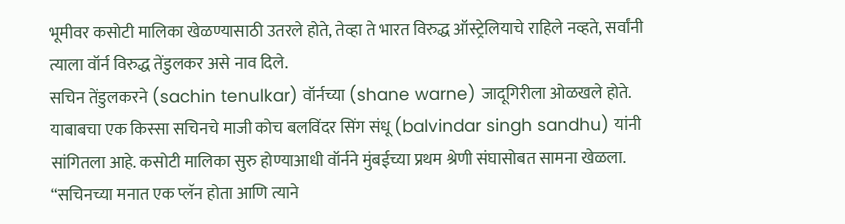भूमीवर कसोटी मालिका खेळण्यासाठी उतरले होते, तेव्हा ते भारत विरुद्ध ऑस्ट्रेलियाचे राहिले नव्हते, सर्वांनी त्याला वॉर्न विरुद्ध तेंडुलकर असे नाव दिले.
सचिन तेंडुलकरने (sachin tenulkar) वॉर्नच्या (shane warne) जादूगिरीला ओळखले होते. याबाबचा एक किस्सा सचिनचे माजी कोच बलविंदर सिंग संधू (balvindar singh sandhu) यांनी सांगितला आहे. कसोटी मालिका सुरु होण्याआधी वॉर्नने मुंबईच्या प्रथम श्रेणी संघासोबत सामना खेळला. “सचिनच्या मनात एक प्लॅन होता आणि त्याने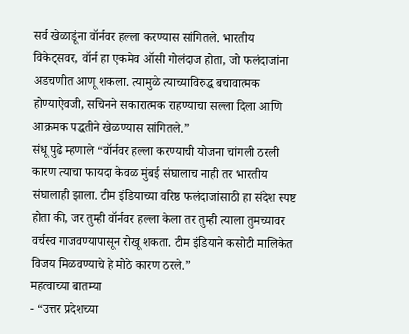सर्व खेळाडूंना वॉर्नवर हल्ला करण्यास सांगितले. भारतीय विकेट्सवर, वॉर्न हा एकमेव ऑसी गोलंदाज होता, जो फलंदाजांना अडचणीत आणू शकला. त्यामुळे त्याच्याविरुद्ध बचावात्मक होण्याऐवजी, सचिनने सकारात्मक राहण्याचा सल्ला दिला आणि आक्रमक पद्धतीने खेळण्यास सांगितले.”
संधू पुढे म्हणाले “वॉर्नवर हल्ला करण्याची योजना चांगली ठरली कारण त्याचा फायदा केवळ मुंबई संघालाच नाही तर भारतीय संघालाही झाला. टीम इंडियाच्या वरिष्ठ फलंदाजांसाठी हा संदेश स्पष्ट होता की, जर तुम्ही वॉर्नवर हल्ला केला तर तुम्ही त्याला तुमच्यावर वर्चस्व गाजवण्यापासून रोखू शकता. टीम इंडियाने कसोटी मालिकेत विजय मिळवण्याचे हे मोठे कारण ठरले.”
महत्वाच्या बातम्या
- “उत्तर प्रदेशच्या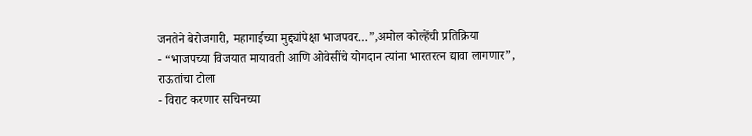जनतेने बेरोजगारी, महागाईच्या मुद्द्यांपेक्षा भाजपवर…”,अमोल कोल्हेंची प्रतिक्रिया
- “भाजपच्या विजयात मायावती आणि ओवेसींचे योगदान त्यांना भारतरत्न द्यावा लागणार”, राऊतांचा टोला
- विराट करणार सचिनच्या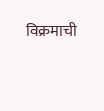विक्रमाची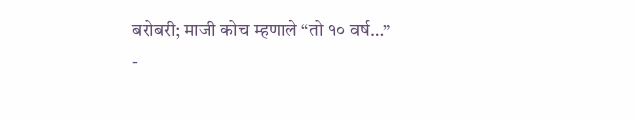बरोबरी; माजी कोच म्हणाले “तो १० वर्ष…”
-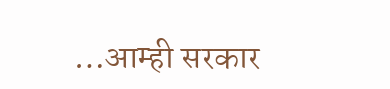…आम्ही सरकार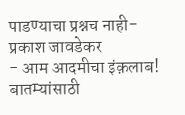पाडण्याचा प्रश्नच नाही- प्रकाश जावडेकर
- आम आदमीचा इंक़लाब!
बातम्यांसाठी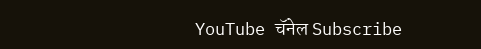YouTube चॅनेल Subscribe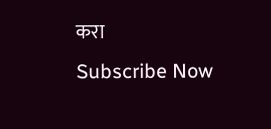करा
Subscribe Now